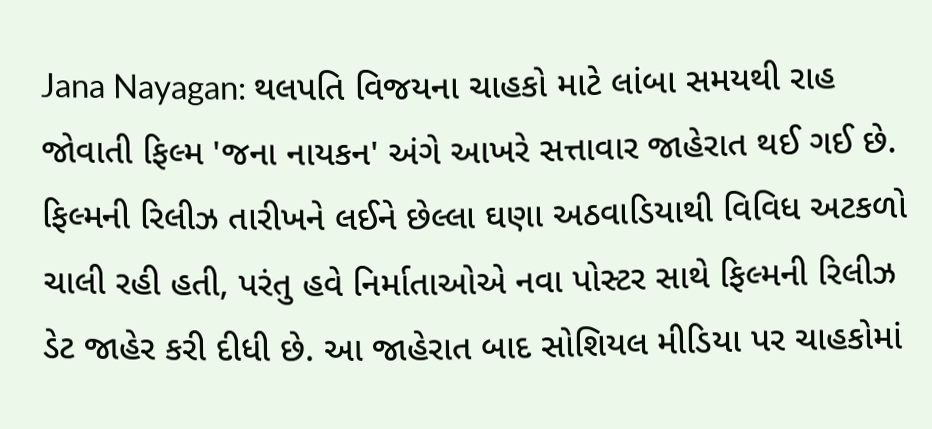Jana Nayagan: થલપતિ વિજયના ચાહકો માટે લાંબા સમયથી રાહ જોવાતી ફિલ્મ 'જના નાયકન' અંગે આખરે સત્તાવાર જાહેરાત થઈ ગઈ છે. ફિલ્મની રિલીઝ તારીખને લઈને છેલ્લા ઘણા અઠવાડિયાથી વિવિધ અટકળો ચાલી રહી હતી, પરંતુ હવે નિર્માતાઓએ નવા પોસ્ટર સાથે ફિલ્મની રિલીઝ ડેટ જાહેર કરી દીધી છે. આ જાહેરાત બાદ સોશિયલ મીડિયા પર ચાહકોમાં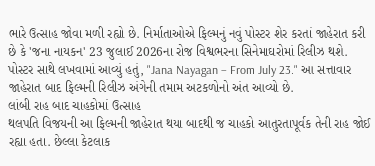ભારે ઉત્સાહ જોવા મળી રહ્યો છે. નિર્માતાઓએ ફિલ્મનું નવું પોસ્ટર શેર કરતાં જાહેરાત કરી છે કે 'જના નાયકન' 23 જુલાઈ 2026ના રોજ વિશ્વભરના સિનેમાઘરોમાં રિલીઝ થશે. પોસ્ટર સાથે લખવામાં આવ્યું હતું, "Jana Nayagan – From July 23." આ સત્તાવાર જાહેરાત બાદ ફિલ્મની રિલીઝ અંગેની તમામ અટકળોનો અંત આવ્યો છે.
લાંબી રાહ બાદ ચાહકોમાં ઉત્સાહ
થલપતિ વિજયની આ ફિલ્મની જાહેરાત થયા બાદથી જ ચાહકો આતુરતાપૂર્વક તેની રાહ જોઈ રહ્યા હતા. છેલ્લા કેટલાક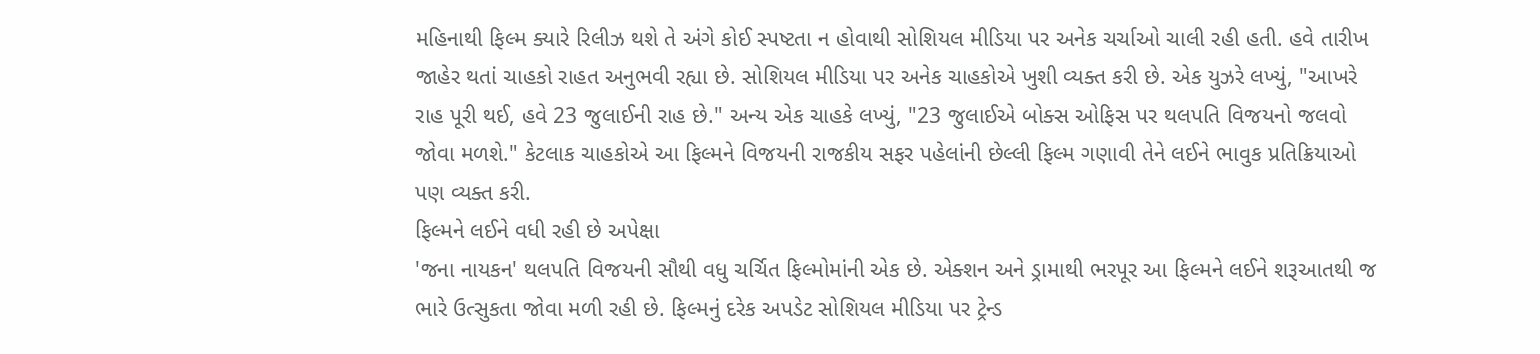મહિનાથી ફિલ્મ ક્યારે રિલીઝ થશે તે અંગે કોઈ સ્પષ્ટતા ન હોવાથી સોશિયલ મીડિયા પર અનેક ચર્ચાઓ ચાલી રહી હતી. હવે તારીખ જાહેર થતાં ચાહકો રાહત અનુભવી રહ્યા છે. સોશિયલ મીડિયા પર અનેક ચાહકોએ ખુશી વ્યક્ત કરી છે. એક યુઝરે લખ્યું, "આખરે રાહ પૂરી થઈ, હવે 23 જુલાઈની રાહ છે." અન્ય એક ચાહકે લખ્યું, "23 જુલાઈએ બોક્સ ઓફિસ પર થલપતિ વિજયનો જલવો જોવા મળશે." કેટલાક ચાહકોએ આ ફિલ્મને વિજયની રાજકીય સફર પહેલાંની છેલ્લી ફિલ્મ ગણાવી તેને લઈને ભાવુક પ્રતિક્રિયાઓ પણ વ્યક્ત કરી.
ફિલ્મને લઈને વધી રહી છે અપેક્ષા
'જના નાયકન' થલપતિ વિજયની સૌથી વધુ ચર્ચિત ફિલ્મોમાંની એક છે. એક્શન અને ડ્રામાથી ભરપૂર આ ફિલ્મને લઈને શરૂઆતથી જ ભારે ઉત્સુકતા જોવા મળી રહી છે. ફિલ્મનું દરેક અપડેટ સોશિયલ મીડિયા પર ટ્રેન્ડ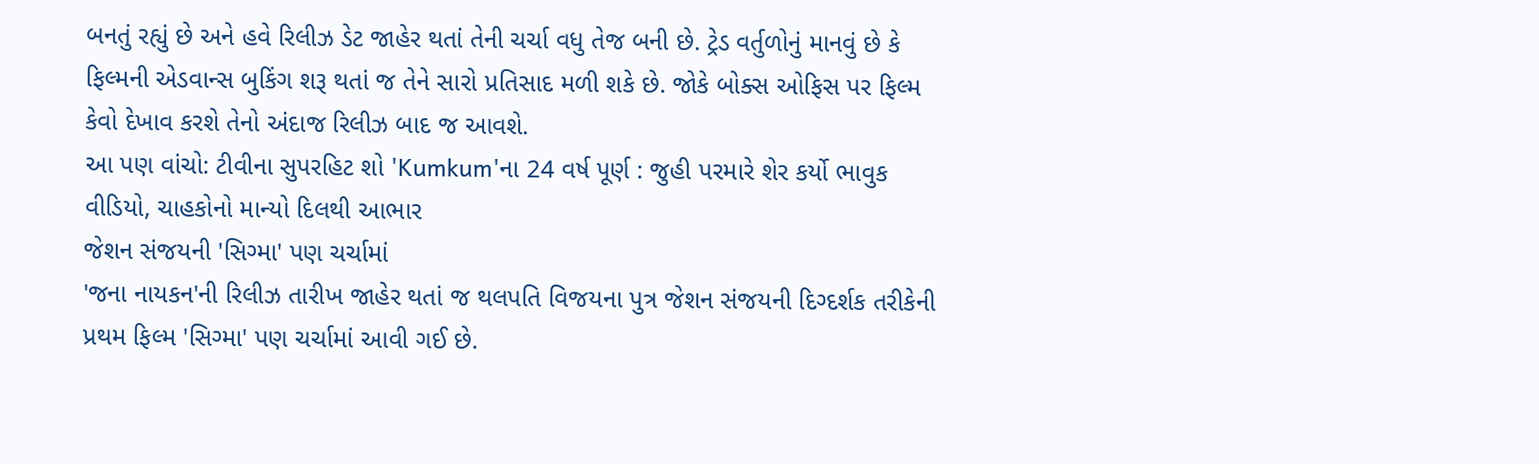બનતું રહ્યું છે અને હવે રિલીઝ ડેટ જાહેર થતાં તેની ચર્ચા વધુ તેજ બની છે. ટ્રેડ વર્તુળોનું માનવું છે કે ફિલ્મની એડવાન્સ બુકિંગ શરૂ થતાં જ તેને સારો પ્રતિસાદ મળી શકે છે. જોકે બોક્સ ઓફિસ પર ફિલ્મ કેવો દેખાવ કરશે તેનો અંદાજ રિલીઝ બાદ જ આવશે.
આ પણ વાંચો: ટીવીના સુપરહિટ શો 'Kumkum'ના 24 વર્ષ પૂર્ણ : જુહી પરમારે શેર કર્યો ભાવુક વીડિયો, ચાહકોનો માન્યો દિલથી આભાર
જેશન સંજયની 'સિગ્મા' પણ ચર્ચામાં
'જના નાયકન'ની રિલીઝ તારીખ જાહેર થતાં જ થલપતિ વિજયના પુત્ર જેશન સંજયની દિગ્દર્શક તરીકેની પ્રથમ ફિલ્મ 'સિગ્મા' પણ ચર્ચામાં આવી ગઈ છે.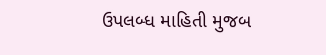ઉપલબ્ધ માહિતી મુજબ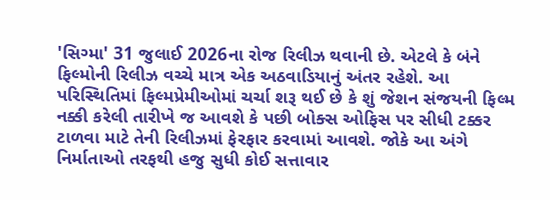'સિગ્મા' 31 જુલાઈ 2026ના રોજ રિલીઝ થવાની છે. એટલે કે બંને ફિલ્મોની રિલીઝ વચ્ચે માત્ર એક અઠવાડિયાનું અંતર રહેશે. આ પરિસ્થિતિમાં ફિલ્મપ્રેમીઓમાં ચર્ચા શરૂ થઈ છે કે શું જેશન સંજયની ફિલ્મ નક્કી કરેલી તારીખે જ આવશે કે પછી બોક્સ ઓફિસ પર સીધી ટક્કર ટાળવા માટે તેની રિલીઝમાં ફેરફાર કરવામાં આવશે. જોકે આ અંગે નિર્માતાઓ તરફથી હજુ સુધી કોઈ સત્તાવાર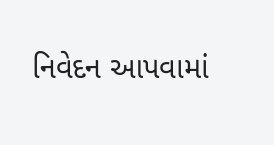નિવેદન આપવામાં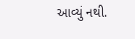આવ્યું નથી.